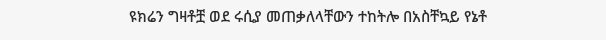ዩክሬን ግዛቶቿ ወደ ሩሲያ መጠቃለላቸውን ተከትሎ በአስቸኳይ የኔቶ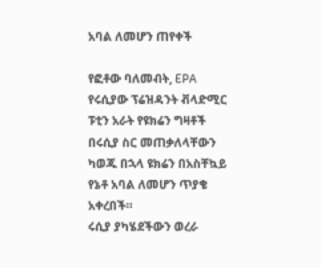አባል ለመሆን ጠየቀች

የፎቶው ባለመብት, EPA
የሩሲያው ፕሬዝዳንት ቭላድሚር ፑቲን አራት የዩክሬን ግዛቶች በሩሲያ ስር መጠቃለላቸውን ካወጁ በኋላ ዩክሬን በአስቸኳይ የኔቶ አባል ለመሆን ጥያቄ አቀረበች።
ሩሲያ ያካሄደችውን ወረራ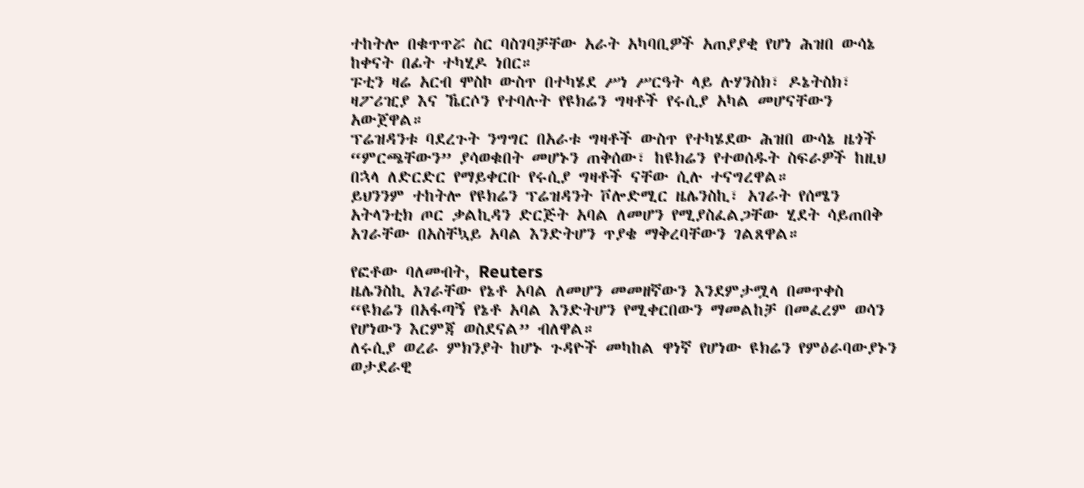ተከትሎ በቁጥጥሯ ስር ባስገባቻቸው አራት አካባቢዎች አጠያያቂ የሆነ ሕዝበ ውሳኔ ከቀናት በፊት ተካሂዶ ነበር።
ፑቲን ዛሬ አርብ ሞስኮ ውስጥ በተካሄደ ሥነ ሥርዓት ላይ ሉሃንስክ፣ ዶኔትስክ፣ ዛፖሪዢያ እና ኼርሶን የተባሉት የዩክሬን ግዛቶች የሩሲያ አካል መሆናቸውን አውጀዋል።
ፕሬዝዳንቱ ባደረጉት ንግግር በአራቱ ግዛቶች ውስጥ የተካሄደው ሕዝበ ውሳኔ ዜጎች “ምርጫቸውን” ያሳወቁበት መሆኑን ጠቅሰው፣ ከዩክሬን የተወሰዱት ስፍራዎች ከዚህ በኋላ ለድርድር የማይቀርቡ የሩሲያ ግዛቶች ናቸው ሲሉ ተናግረዋል።
ይህንንም ተከትሎ የዩክሬን ፕሬዝዳንት ቮሎድሚር ዜሌንስኪ፣ አገራት የሰሜን አትላንቲክ ጦር ቃልኪዳን ድርጅት አባል ለመሆን የሚያስፈልጋቸው ሂደት ሳይጠበቅ አገራቸው በአስቸኳይ አባል እንድትሆን ጥያቄ ማቅረባቸውን ገልጸዋል።

የፎቶው ባለመብት, Reuters
ዜሌንስኪ አገራቸው የኔቶ አባል ለመሆን መመዘኛውን እንደምታሟላ በመጥቀስ “ዩክሬን በአፋጣኝ የኔቶ አባል እንድትሆን የሚቀርበውን ማመልከቻ በመፈረም ወሳን የሆነውን እርምጃ ወስደናል” ብለዋል።
ለሩሲያ ወረራ ምክንያት ከሆኑ ጉዳዮች መካከል ዋነኛ የሆነው ዩክሬን የምዕራባውያኑን ወታደራዊ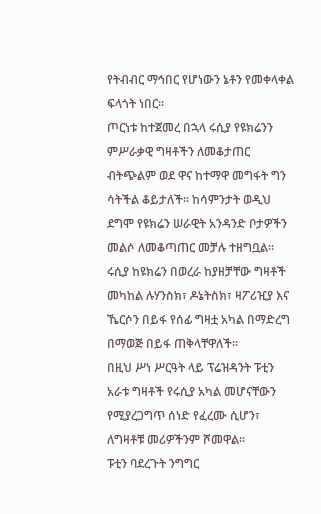የትብብር ማኅበር የሆነውን ኔቶን የመቀላቀል ፍላጎት ነበር።
ጦርነቱ ከተጀመረ በኋላ ሩሲያ የዩክሬንን ምሥራቃዊ ግዛቶችን ለመቆታጠር ብትጭልም ወደ ዋና ከተማዋ መግፋት ግን ሳትችል ቆይታለች። ከሳምንታት ወዲህ ደግሞ የዩክሬን ሠራዊት አንዳንድ ቦታዎችን መልሶ ለመቆጣጠር መቻሉ ተዘግቧል።
ሩሲያ ከዩክሬን በወረራ ከያዘቻቸው ግዛቶች መካከል ሉሃንስክ፣ ዶኔትስክ፣ ዛፖሪዢያ እና ኼርሶን በይፋ የሰፊ ግዛቷ አካል በማድረግ በማወጅ በይፋ ጠቅላቸዋለች።
በዚህ ሥነ ሥርዓት ላይ ፕሬዝዳንት ፑቲን አራቱ ግዛቶች የሩሲያ አካል መሆናቸውን የሚያረጋግጥ ሰነድ የፈረሙ ሲሆን፣ ለግዛቶቹ መሪዎችንም ሾመዋል።
ፑቲን ባደረጉት ንግግር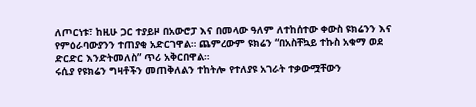ለጦርነቱ፣ ከዚሁ ጋር ተያይዞ በአውሮፓ እና በመላው ዓለም ለተከሰተው ቀውስ ዩክሬንን እና የምዕራባውያንን ተጠያቂ አድርገዋል። ጨምረውም ዩክሬን “በአስቸኳይ ተኩስ አቁማ ወደ ድርድር እንድትመለስ” ጥሪ አቅርበዋል።
ሩሲያ የዩክሬን ግዛቶችን መጠቅለልን ተከትሎ የተለያዩ አገራት ተቃውሟቸውን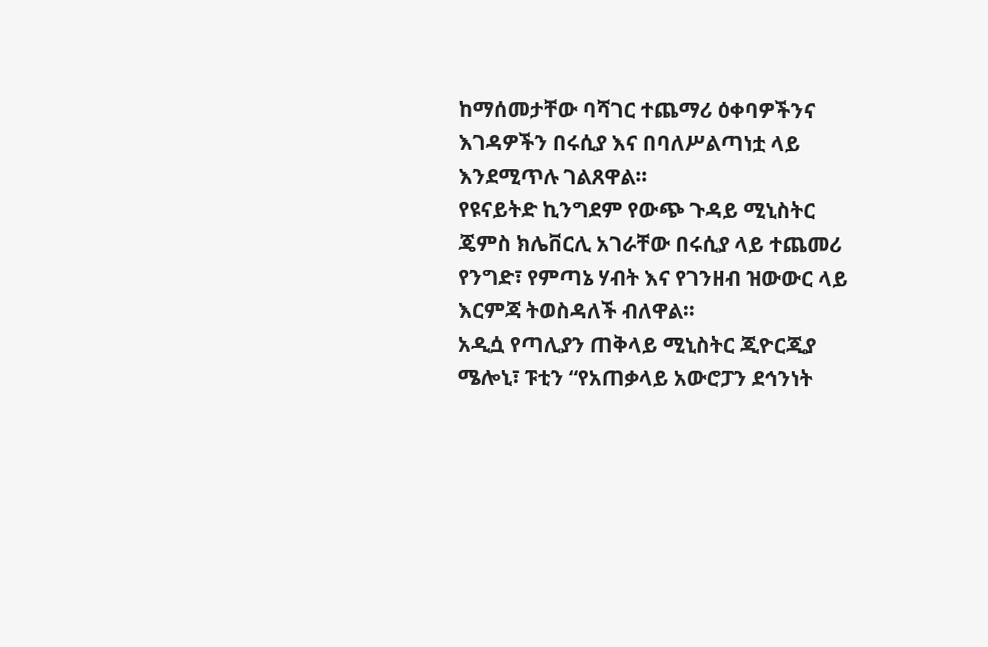ከማሰመታቸው ባሻገር ተጨማሪ ዕቀባዎችንና እገዳዎችን በሩሲያ እና በባለሥልጣነቷ ላይ እንደሚጥሉ ገልጸዋል።
የዩናይትድ ኪንግደም የውጭ ጉዳይ ሚኒስትር ጄምስ ክሌቨርሊ አገራቸው በሩሲያ ላይ ተጨመሪ የንግድ፣ የምጣኔ ሃብት እና የገንዘብ ዝውውር ላይ እርምጃ ትወስዳለች ብለዋል።
አዲሷ የጣሊያን ጠቅላይ ሚኒስትር ጂዮርጂያ ሜሎኒ፣ ፑቲን “የአጠቃላይ አውሮፓን ደኅንነት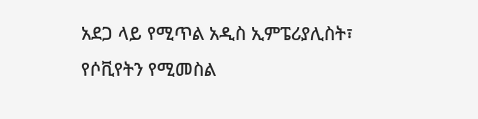አደጋ ላይ የሚጥል አዲስ ኢምፔሪያሊስት፣ የሶቪየትን የሚመስል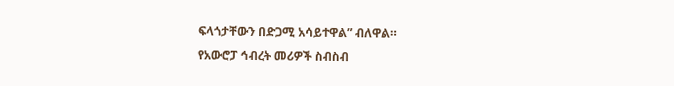ፍላጎታቸውን በድጋሚ አሳይተዋል” ብለዋል።
የአውሮፓ ኅብረት መሪዎች ስብስብ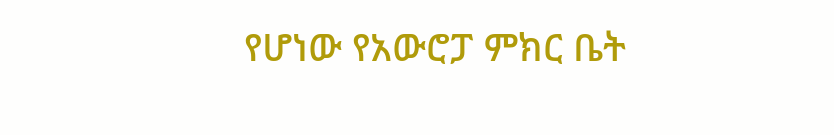የሆነው የአውሮፓ ምክር ቤት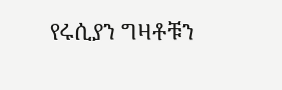የሩሲያን ግዛቶቹን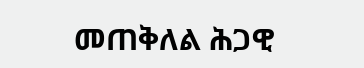መጠቅለል ሕጋዊ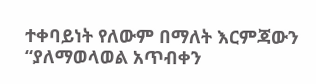ተቀባይነት የለውም በማለት እርምጃውን “ያለማወላወል አጥብቀን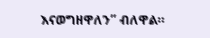እናወግዘዋለን” ብለዋል።